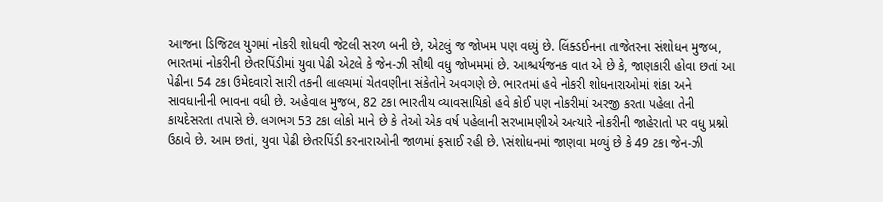આજના ડિજિટલ યુગમાં નોકરી શોધવી જેટલી સરળ બની છે, એટલું જ જોખમ પણ વધ્યું છે. લિંક્ડઈનના તાજેતરના સંશોધન મુજબ, ભારતમાં નોકરીની છેતરપિંડીમાં યુવા પેઢી એટલે કે જેન-ઝી સૌથી વધુ જોખમમાં છે. આશ્ચર્યજનક વાત એ છે કે, જાણકારી હોવા છતાં આ પેઢીના 54 ટકા ઉમેદવારો સારી તકની લાલચમાં ચેતવણીના સંકેતોને અવગણે છે. ભારતમાં હવે નોકરી શોધનારાઓમાં શંકા અને સાવધાનીની ભાવના વધી છે. અહેવાલ મુજબ, 82 ટકા ભારતીય વ્યાવસાયિકો હવે કોઈ પણ નોકરીમાં અરજી કરતા પહેલા તેની કાયદેસરતા તપાસે છે. લગભગ 53 ટકા લોકો માને છે કે તેઓ એક વર્ષ પહેલાની સરખામણીએ અત્યારે નોકરીની જાહેરાતો પર વધુ પ્રશ્નો ઉઠાવે છે. આમ છતાં, યુવા પેઢી છેતરપિંડી કરનારાઓની જાળમાં ફસાઈ રહી છે. \સંશોધનમાં જાણવા મળ્યું છે કે 49 ટકા જેન-ઝી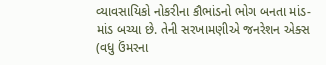વ્યાવસાયિકો નોકરીના કૌભાંડનો ભોગ બનતા માંડ-માંડ બચ્યા છે. તેની સરખામણીએ જનરેશન એક્સ (વધુ ઉંમરના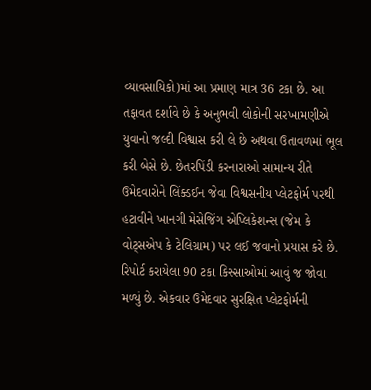વ્યાવસાયિકો)માં આ પ્રમાણ માત્ર 36 ટકા છે. આ તફાવત દર્શાવે છે કે અનુભવી લોકોની સરખામણીએ યુવાનો જલ્દી વિશ્વાસ કરી લે છે અથવા ઉતાવળમાં ભૂલ કરી બેસે છે. છેતરપિંડી કરનારાઓ સામાન્ય રીતે ઉમેદવારોને લિંક્ડઈન જેવા વિશ્વસનીય પ્લેટફોર્મ પરથી હટાવીને ખાનગી મેસેજિંગ એપ્લિકેશન્સ (જેમ કે વોટ્સએપ કે ટેલિગ્રામ) પર લઈ જવાનો પ્રયાસ કરે છે. રિપોર્ટ કરાયેલા 90 ટકા કિસ્સાઓમાં આવું જ જોવા મળ્યું છે. એકવાર ઉમેદવાર સુરક્ષિત પ્લેટફોર્મની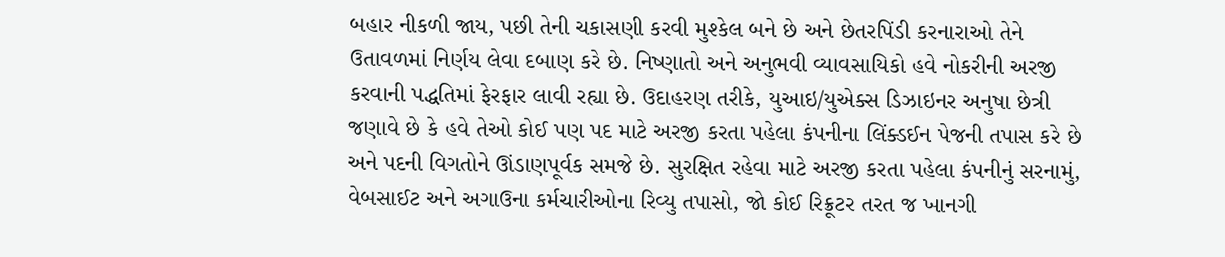બહાર નીકળી જાય, પછી તેની ચકાસણી કરવી મુશ્કેલ બને છે અને છેતરપિંડી કરનારાઓ તેને ઉતાવળમાં નિર્ણય લેવા દબાણ કરે છે. નિષ્ણાતો અને અનુભવી વ્યાવસાયિકો હવે નોકરીની અરજી કરવાની પદ્ધતિમાં ફેરફાર લાવી રહ્યા છે. ઉદાહરણ તરીકે, યુઆઇ/યુએક્સ ડિઝાઇનર અનુષા છેત્રી જણાવે છે કે હવે તેઓ કોઈ પણ પદ માટે અરજી કરતા પહેલા કંપનીના લિંક્ડઈન પેજની તપાસ કરે છે અને પદની વિગતોને ઊંડાણપૂર્વક સમજે છે. સુરક્ષિત રહેવા માટે અરજી કરતા પહેલા કંપનીનું સરનામું, વેબસાઈટ અને અગાઉના કર્મચારીઓના રિવ્યુ તપાસો, જો કોઈ રિક્રૂટર તરત જ ખાનગી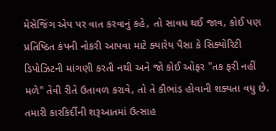મેસેજિંગ એપ પર વાત કરવાનું કહે, તો સાવધ થઈ જાવ, કોઈ પણ પ્રતિષ્ઠિત કંપની નોકરી આપવા માટે ક્યારેય પૈસા કે સિક્યોરિટી ડિપોઝિટની માંગણી કરતી નથી અને જો કોઈ ઓફર "તક ફરી નહીં મળે" તેવી રીતે ઉતાવળ કરાવે, તો તે કૌભાંડ હોવાની શક્યતા વધુ છે. તમારી કારકિર્દીની શરૂઆતમાં ઉત્સાહ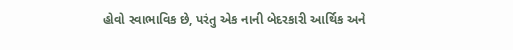હોવો સ્વાભાવિક છે, પરંતુ એક નાની બેદરકારી આર્થિક અને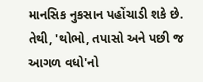માનસિક નુકસાન પહોંચાડી શકે છે. તેથી, 'થોભો, તપાસો અને પછી જ આગળ વધો'નો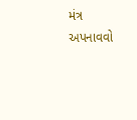મંત્ર અપનાવવો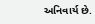અનિવાર્ય છે.